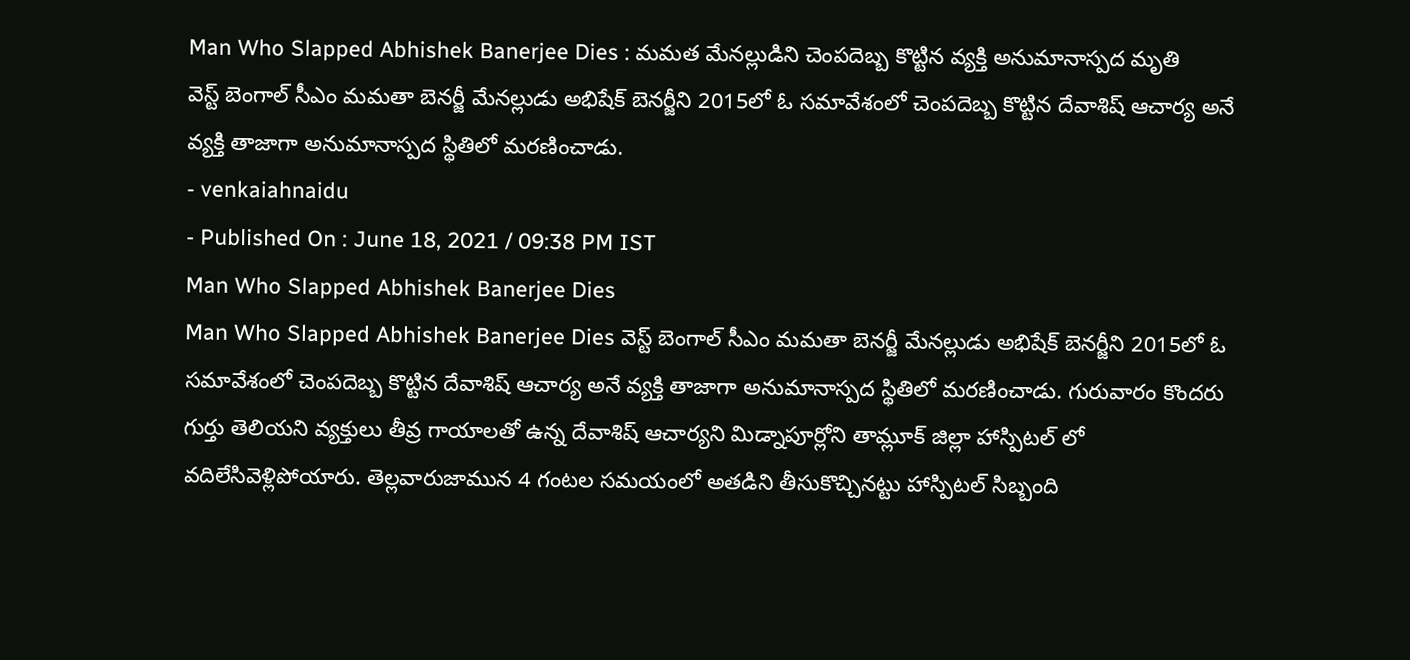Man Who Slapped Abhishek Banerjee Dies : మమత మేనల్లుడిని చెంపదెబ్బ కొట్టిన వ్యక్తి అనుమానాస్పద మృతి
వెస్ట్ బెంగాల్ సీఎం మమతా బెనర్జీ మేనల్లుడు అభిషేక్ బెనర్జీని 2015లో ఓ సమావేశంలో చెంపదెబ్బ కొట్టిన దేవాశిష్ ఆచార్య అనే వ్యక్తి తాజాగా అనుమానాస్పద స్థితిలో మరణించాడు.
- venkaiahnaidu
- Published On : June 18, 2021 / 09:38 PM IST
Man Who Slapped Abhishek Banerjee Dies
Man Who Slapped Abhishek Banerjee Dies వెస్ట్ బెంగాల్ సీఎం మమతా బెనర్జీ మేనల్లుడు అభిషేక్ బెనర్జీని 2015లో ఓ సమావేశంలో చెంపదెబ్బ కొట్టిన దేవాశిష్ ఆచార్య అనే వ్యక్తి తాజాగా అనుమానాస్పద స్థితిలో మరణించాడు. గురువారం కొందరు గుర్తు తెలియని వ్యక్తులు తీవ్ర గాయాలతో ఉన్న దేవాశిష్ ఆచార్యని మిడ్నాపూర్లోని తామ్లూక్ జిల్లా హాస్పిటల్ లో వదిలేసివెళ్లిపోయారు. తెల్లవారుజామున 4 గంటల సమయంలో అతడిని తీసుకొచ్చినట్టు హాస్పిటల్ సిబ్బంది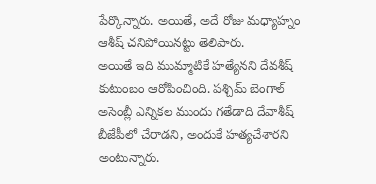పేర్కొన్నారు. అయితే, అదే రోజు మధ్యాహ్నం ఆశీష్ చనిపోయినట్టు తెలిపారు.
అయితే ఇది ముమ్మాటికే హత్యేనని దేవశీష్ కుటుంబం ఆరోపించింది. పశ్చిమ్ బెంగాల్ అసెంబ్లీ ఎన్నికల ముందు గతేడాది దేవాశీష్ బీజేపీలో చేరాడని, అందుకే హత్యచేశారని అంటున్నారు.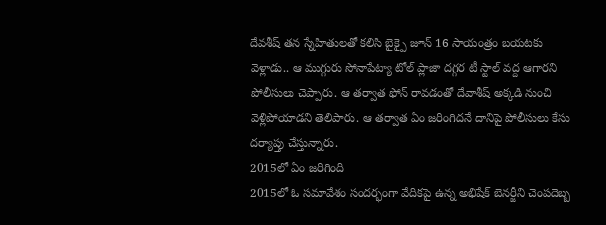దేవశీష్ తన స్నేహితులతో కలిసి బైక్పై జూన్ 16 సాయంత్రం బయటకు వెళ్లాడు.. ఆ ముగ్గురు సోనాపేట్యా టోల్ ప్లాజా దగ్గర టీ స్టాల్ వద్ద ఆగారని పోలీసులు చెప్పారు. ఆ తర్వాత ఫోన్ రావడంతో దేవాశీష్ అక్కడి నుంచి వెళ్లిపోయాడని తెలిపారు. ఆ తర్వాత ఏం జరింగిదనే దానిపై పోలీసులు కేసు దర్యాప్తు చేస్తున్నారు.
2015లో ఏం జరిగింది
2015లో ఓ సమావేశం సందర్భంగా వేదికపై ఉన్న అభిషేక్ బెనర్జీని చెంపదెబ్బ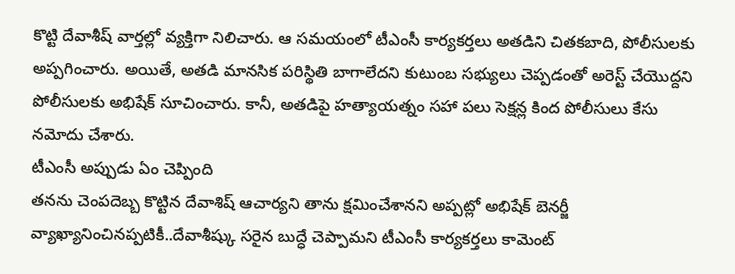కొట్టి దేవాశీష్ వార్తల్లో వ్యక్తిగా నిలిచారు. ఆ సమయంలో టీఎంసీ కార్యకర్తలు అతడిని చితకబాది, పోలీసులకు అప్పగించారు. అయితే, అతడి మానసిక పరిస్థితి బాగాలేదని కుటుంబ సభ్యులు చెప్పడంతో అరెస్ట్ చేయొద్దని పోలీసులకు అభిషేక్ సూచించారు. కానీ, అతడిపై హత్యాయత్నం సహా పలు సెక్షన్ల కింద పోలీసులు కేసు నమోదు చేశారు.
టీఎంసీ అప్పుడు ఏం చెప్పింది
తనను చెంపదెబ్బ కొట్టిన దేవాశిష్ ఆచార్యని తాను క్షమించేశానని అప్పట్లో అభిషేక్ బెనర్జీ వ్యాఖ్యానించినప్పటికీ..దేవాశీష్కు సరైన బుద్ధే చెప్పామని టీఎంసీ కార్యకర్తలు కామెంట్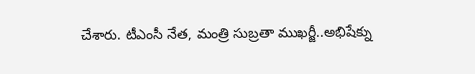చేశారు. టీఎంసీ నేత, మంత్రి సుబ్రతా ముఖర్జీ..అభిషేక్ను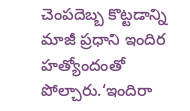చెంపదెబ్బ కొట్టడాన్ని మాజీ ప్రధాని ఇందిర హత్యోందంతో పోల్చారు.‘ఇందిరా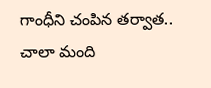గాంధీని చంపిన తర్వాత.. చాలా మంది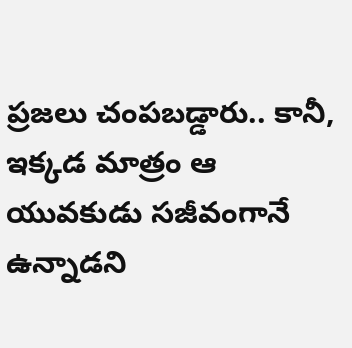ప్రజలు చంపబడ్డారు.. కానీ, ఇక్కడ మాత్రం ఆ యువకుడు సజీవంగానే ఉన్నాడని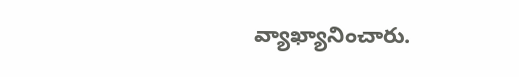వ్యాఖ్యానించారు.